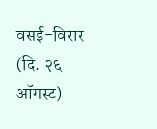वसई-विरार (दि. २६ ऑगस्ट)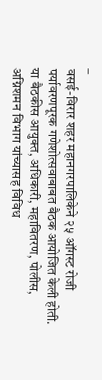–
वसई-विरार शहर महानगरपालिकेने २५ ऑगस्ट रोजी पर्यावरणपूरक गणेशोत्सवाबाबत बैठक आयोजित केली होती. या बैठकीस आयुक्त, अधिकारी, महावितरण, पोलीस, अग्निशमन विभाग यांच्यासह विविध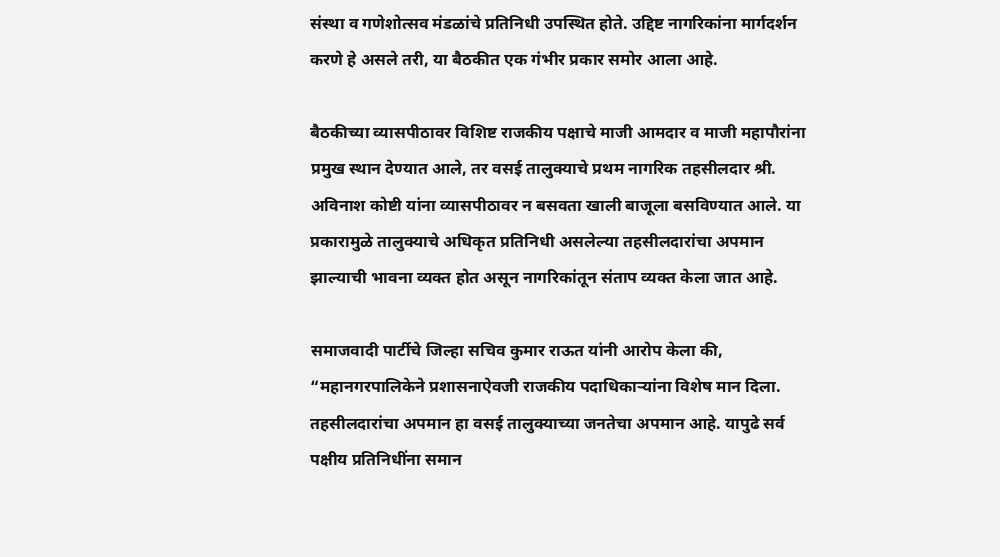संस्था व गणेशोत्सव मंडळांचे प्रतिनिधी उपस्थित होते. उद्दिष्ट नागरिकांना मार्गदर्शन करणे हे असले तरी, या बैठकीत एक गंभीर प्रकार समोर आला आहे.

बैठकीच्या व्यासपीठावर विशिष्ट राजकीय पक्षाचे माजी आमदार व माजी महापौरांना प्रमुख स्थान देण्यात आले, तर वसई तालुक्याचे प्रथम नागरिक तहसीलदार श्री. अविनाश कोष्टी यांना व्यासपीठावर न बसवता खाली बाजूला बसविण्यात आले. या प्रकारामुळे तालुक्याचे अधिकृत प्रतिनिधी असलेल्या तहसीलदारांचा अपमान झाल्याची भावना व्यक्त होत असून नागरिकांतून संताप व्यक्त केला जात आहे.

समाजवादी पार्टीचे जिल्हा सचिव कुमार राऊत यांनी आरोप केला की, “महानगरपालिकेने प्रशासनाऐवजी राजकीय पदाधिकाऱ्यांना विशेष मान दिला. तहसीलदारांचा अपमान हा वसई तालुक्याच्या जनतेचा अपमान आहे. यापुढे सर्व पक्षीय प्रतिनिधींना समान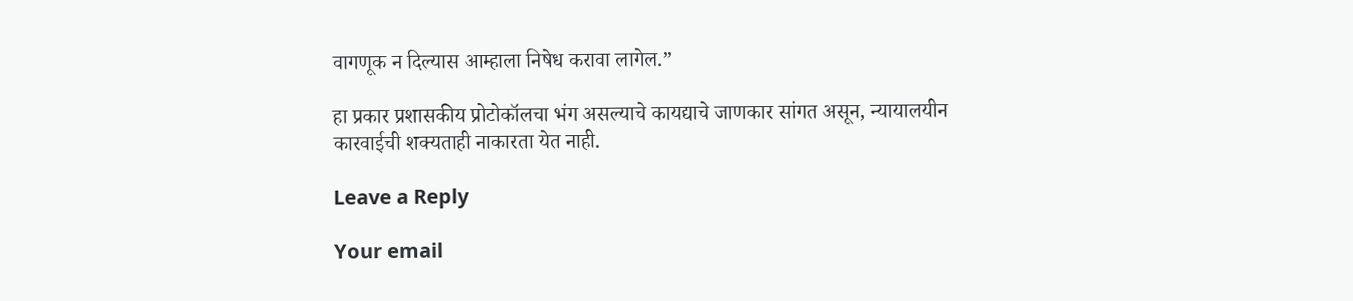वागणूक न दिल्यास आम्हाला निषेध करावा लागेल.”

हा प्रकार प्रशासकीय प्रोटोकॉलचा भंग असल्याचे कायद्याचे जाणकार सांगत असून, न्यायालयीन कारवाईची शक्यताही नाकारता येत नाही.

Leave a Reply

Your email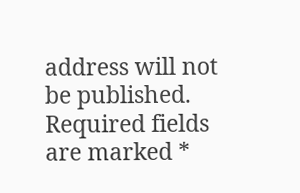address will not be published. Required fields are marked *